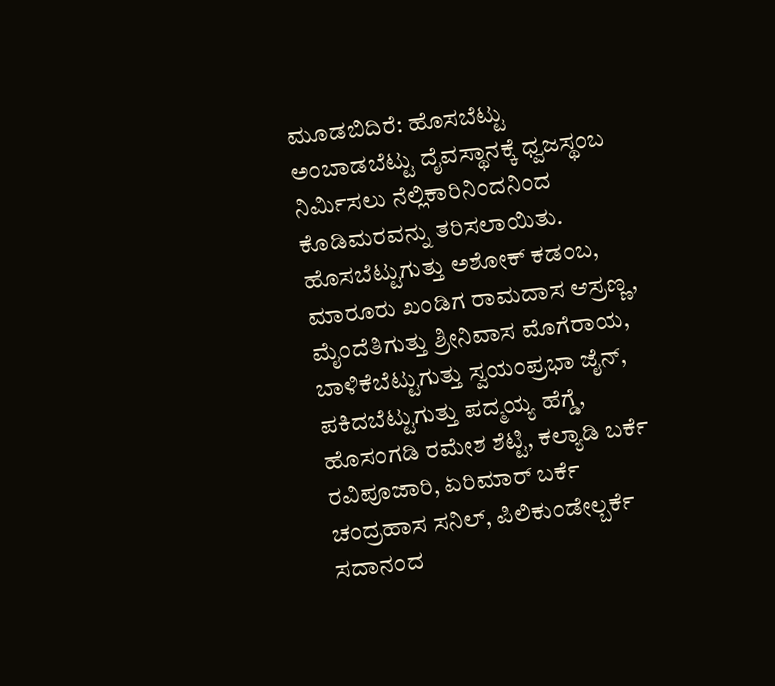ಮೂಡಬಿದಿರೆ: ಹೊಸಬೆಟ್ಟು ಅಂಬಾಡಬೆಟ್ಟು ದೈವಸ್ಥಾನಕ್ಕೆ ಧ್ವಜಸ್ಥಂಬ ನಿರ್ಮಿಸಲು ನೆಲ್ಲಿಕಾರಿನಿಂದನಿಂದ ಕೊಡಿಮರವನ್ನು ತರಿಸಲಾಯಿತು.
ಹೊಸಬೆಟ್ಟುಗುತ್ತು ಅಶೋಕ್ ಕಡಂಬ, ಮಾರೂರು ಖಂಡಿಗ ರಾಮದಾಸ ಆಸ್ರಣ್ಣ, ಮೈಂದೆತಿಗುತ್ತು ಶ್ರೀನಿವಾಸ ಮೊಗೆರಾಯ, ಬಾಳಿಕೆಬೆಟ್ಟುಗುತ್ತು ಸ್ವಯಂಪ್ರಭಾ ಜೈನ್, ಪಕಿದಬೆಟ್ಟುಗುತ್ತು ಪದ್ಮಯ್ಯ ಹೆಗ್ಡೆ, ಹೊಸಂಗಡಿ ರಮೇಶ ಶೆಟ್ಟಿ, ಕಲ್ಯಾಡಿ ಬರ್ಕೆ ರವಿಪೂಜಾರಿ, ಏರಿಮಾರ್ ಬರ್ಕೆ ಚಂದ್ರಹಾಸ ಸನಿಲ್, ಪಿಲಿಕುಂಡೇಲ್ಬರ್ಕೆ ಸದಾನಂದ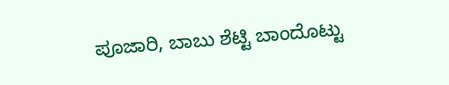ಪೂಜಾರಿ, ಬಾಬು ಶೆಟ್ಟಿ ಬಾಂದೊಟ್ಟು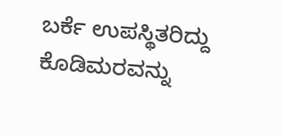ಬರ್ಕೆ ಉಪಸ್ಥಿತರಿದ್ದು ಕೊಡಿಮರವನ್ನು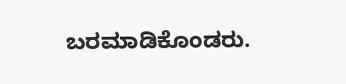ಬರಮಾಡಿಕೊಂಡರು.